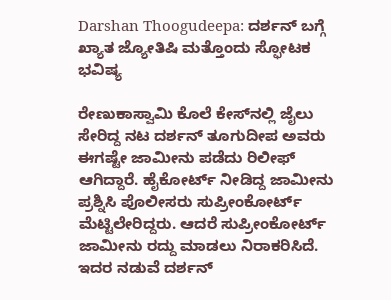Darshan Thoogudeepa: ದರ್ಶನ್‌ ಬಗ್ಗೆ ಖ್ಯಾತ ಜ್ಯೋತಿಷಿ ಮತ್ತೊಂದು ಸ್ಫೋಟಕ ಭವಿಷ್ಯ

ರೇಣುಕಾಸ್ವಾಮಿ ಕೊಲೆ ಕೇಸ್‌ನಲ್ಲಿ ಜೈಲು ಸೇರಿದ್ದ ನಟ ದರ್ಶನ್ ತೂಗುದೀಪ ಅವರು ಈಗಷ್ಟೇ ಜಾಮೀನು ಪಡೆದು ರಿಲೀಫ್‌ ಆಗಿದ್ದಾರೆ. ಹೈಕೋರ್ಟ್‌ ನೀಡಿದ್ದ ಜಾಮೀನು ಪ್ರಶ್ನಿಸಿ ಪೊಲೀಸರು ಸುಪ್ರೀಂಕೋರ್ಟ್‌ ಮೆಟ್ಟಿಲೇರಿದ್ದರು. ಆದರೆ ಸುಪ್ರೀಂಕೋರ್ಟ್‌ ಜಾಮೀನು ರದ್ದು ಮಾಡಲು ನಿರಾಕರಿಸಿದೆ. ಇದರ ನಡುವೆ ದರ್ಶನ್‌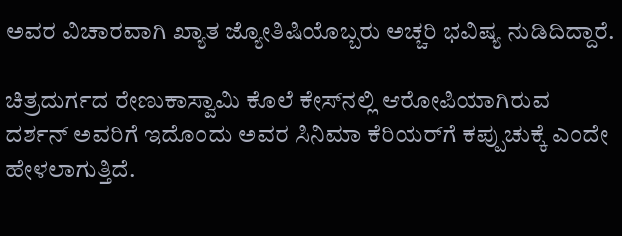ಅವರ ವಿಚಾರವಾಗಿ ಖ್ಯಾತ ಜ್ಯೋತಿಷಿಯೊಬ್ಬರು ಅಚ್ಚರಿ ಭವಿಷ್ಯ ನುಡಿದಿದ್ದಾರೆ.

ಚಿತ್ರದುರ್ಗದ ರೇಣುಕಾಸ್ವಾಮಿ ಕೊಲೆ ಕೇಸ್‌ನಲ್ಲಿ ಆರೋಪಿಯಾಗಿರುವ ದರ್ಶನ್‌ ಅವರಿಗೆ ಇದೊಂದು ಅವರ ಸಿನಿಮಾ ಕೆರಿಯರ್‌ಗೆ ಕಪ್ಪುಚುಕ್ಕೆ ಎಂದೇ ಹೇಳಲಾಗುತ್ತಿದೆ.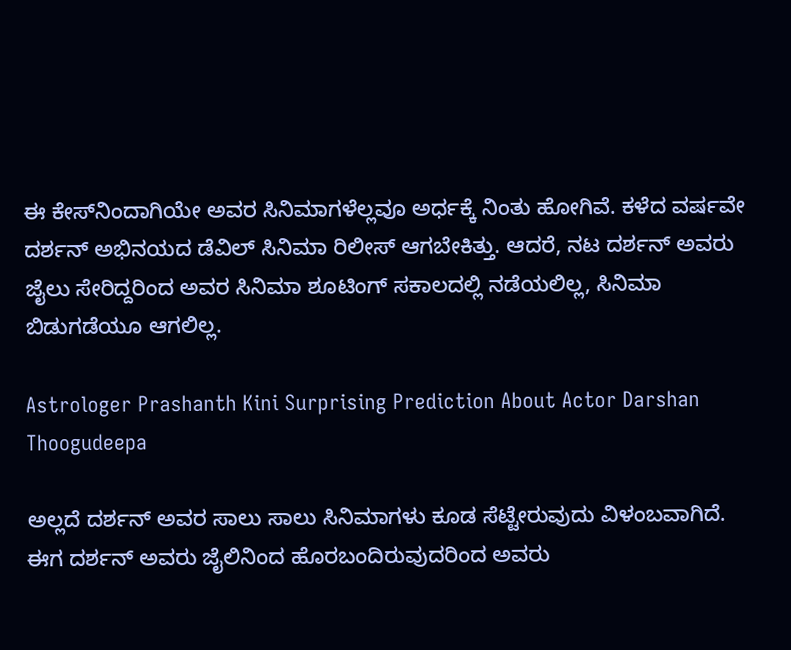ಈ ಕೇಸ್‌ನಿಂದಾಗಿಯೇ ಅವರ ಸಿನಿಮಾಗಳೆಲ್ಲವೂ ಅರ್ಧಕ್ಕೆ ನಿಂತು ಹೋಗಿವೆ. ಕಳೆದ ವರ್ಷವೇ ದರ್ಶನ್‌ ಅಭಿನಯದ ಡೆವಿಲ್‌ ಸಿನಿಮಾ ರಿಲೀಸ್‌ ಆಗಬೇಕಿತ್ತು. ಆದರೆ, ನಟ ದರ್ಶನ್‌ ಅವರು ಜೈಲು ಸೇರಿದ್ದರಿಂದ ಅವರ ಸಿನಿಮಾ ಶೂಟಿಂಗ್‌ ಸಕಾಲದಲ್ಲಿ ನಡೆಯಲಿಲ್ಲ, ಸಿನಿಮಾ ಬಿಡುಗಡೆಯೂ ಆಗಲಿಲ್ಲ.

Astrologer Prashanth Kini Surprising Prediction About Actor Darshan Thoogudeepa

ಅಲ್ಲದೆ ದರ್ಶನ್‌ ಅವರ ಸಾಲು ಸಾಲು ಸಿನಿಮಾಗಳು ಕೂಡ ಸೆಟ್ಟೇರುವುದು ವಿಳಂಬವಾಗಿದೆ. ಈಗ ದರ್ಶನ್‌ ಅವರು ಜೈಲಿನಿಂದ ಹೊರಬಂದಿರುವುದರಿಂದ ಅವರು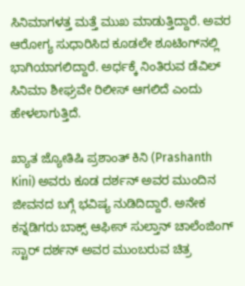ಸಿನಿಮಾಗಳತ್ತ ಮತ್ತೆ ಮುಖ ಮಾಡುತ್ತಿದ್ದಾರೆ. ಅವರ ಆರೋಗ್ಯ ಸುಧಾರಿಸಿದ ಕೂಡಲೇ ಶೂಟಿಂಗ್‌ನಲ್ಲಿ ಭಾಗಿಯಾಗಲಿದ್ದಾರೆ. ಅರ್ಧಕ್ಕೆ ನಿಂತಿರುವ ಡೆವಿಲ್‌ ಸಿನಿಮಾ ಶೀಘ್ರವೇ ರಿಲೀಸ್‌ ಆಗಲಿದೆ ಎಂದು ಹೇಳಲಾಗುತ್ತಿದೆ.

ಖ್ಯಾತ ಜ್ಯೋತಿಷಿ ಪ್ರಶಾಂತ್‌ ಕಿನಿ (Prashanth Kini) ಅವರು ಕೂಡ ದರ್ಶನ್‌ ಅವರ ಮುಂದಿನ ಜೀವನದ ಬಗ್ಗೆ ಭವಿಷ್ಯ ನುಡಿದಿದ್ದಾರೆ. ಅನೇಕ ಕನ್ನಡಿಗರು ಬಾಕ್ಸ್ ಆಫೀಸ್ ಸುಲ್ತಾನ್ ಚಾಲೆಂಜಿಂಗ್ ಸ್ಟಾರ್ ದರ್ಶನ್ ಅವರ ಮುಂಬರುವ ಚಿತ್ರ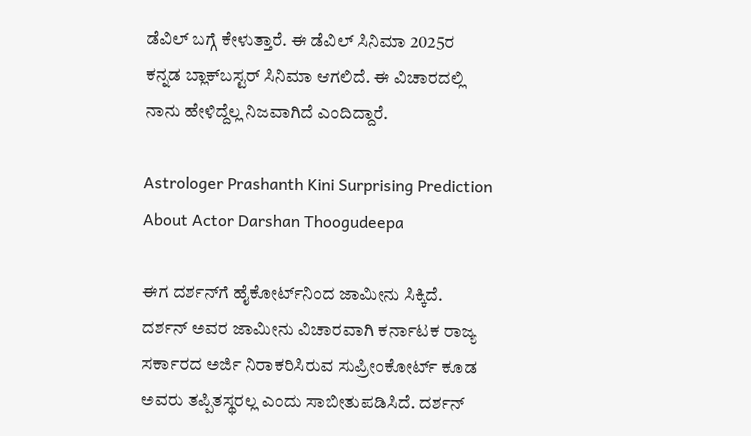ಡೆವಿಲ್ ಬಗ್ಗೆ ಕೇಳುತ್ತಾರೆ. ಈ ಡೆವಿಲ್‌ ಸಿನಿಮಾ 2025ರ ಕನ್ನಡ ಬ್ಲಾಕ್‌ಬಸ್ಟರ್‌ ಸಿನಿಮಾ ಆಗಲಿದೆ. ಈ ವಿಚಾರದಲ್ಲಿ ನಾನು ಹೇಳಿದ್ದೆಲ್ಲ ನಿಜವಾಗಿದೆ ಎಂದಿದ್ದಾರೆ.

Astrologer Prashanth Kini Surprising Prediction About Actor Darshan Thoogudeepa

ಈಗ ದರ್ಶನ್‌ಗೆ ಹೈಕೋರ್ಟ್‌ನಿಂದ ಜಾಮೀನು ಸಿಕ್ಕಿದೆ. ದರ್ಶನ್‌ ಅವರ ಜಾಮೀನು ವಿಚಾರವಾಗಿ ಕರ್ನಾಟಕ ರಾಜ್ಯ ಸರ್ಕಾರದ ಅರ್ಜಿ ನಿರಾಕರಿಸಿರುವ ಸುಪ್ರೀಂಕೋರ್ಟ್ ಕೂಡ ಅವರು ತಪ್ಪಿತಸ್ಥರಲ್ಲ ಎಂದು ಸಾಬೀತುಪಡಿಸಿದೆ. ದರ್ಶನ್‌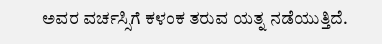ಅವರ ವರ್ಚಸ್ಸಿಗೆ ಕಳಂಕ ತರುವ ಯತ್ನ ನಡೆಯುತ್ತಿದೆ.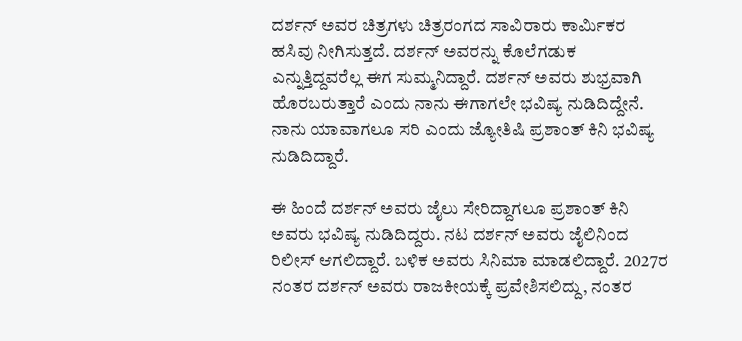ದರ್ಶನ್‌ ಅವರ ಚಿತ್ರಗಳು ಚಿತ್ರರಂಗದ ಸಾವಿರಾರು ಕಾರ್ಮಿಕರ ಹಸಿವು ನೀಗಿಸುತ್ತದೆ. ದರ್ಶನ್‌ ಅವರನ್ನು ಕೊಲೆಗಡುಕ ಎನ್ನುತ್ತಿದ್ದವರೆಲ್ಲ ಈಗ ಸುಮ್ಮನಿದ್ದಾರೆ. ದರ್ಶನ್‌ ಅವರು ಶುಭ್ರವಾಗಿ ಹೊರಬರುತ್ತಾರೆ ಎಂದು ನಾನು ಈಗಾಗಲೇ ಭವಿಷ್ಯ ನುಡಿದಿದ್ದೇನೆ. ನಾನು ಯಾವಾಗಲೂ ಸರಿ ಎಂದು ಜ್ಯೋತಿಷಿ ಪ್ರಶಾಂತ್‌ ಕಿನಿ ಭವಿಷ್ಯ ನುಡಿದಿದ್ದಾರೆ.

ಈ ಹಿಂದೆ ದರ್ಶನ್‌ ಅವರು ಜೈಲು ಸೇರಿದ್ದಾಗಲೂ ಪ್ರಶಾಂತ್‌ ಕಿನಿ ಅವರು ಭವಿಷ್ಯ ನುಡಿದಿದ್ದರು. ನಟ ದರ್ಶನ್‌ ಅವರು ಜೈಲಿನಿಂದ ರಿಲೀಸ್‌ ಆಗಲಿದ್ದಾರೆ. ಬಳಿಕ ಅವರು ಸಿನಿಮಾ ಮಾಡಲಿದ್ದಾರೆ. 2027ರ ನಂತರ ದರ್ಶನ್‌ ಅವರು ರಾಜಕೀಯಕ್ಕೆ ಪ್ರವೇಶಿಸಲಿದ್ದು, ನಂತರ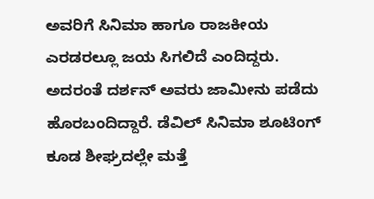ಅವರಿಗೆ ಸಿನಿಮಾ ಹಾಗೂ ರಾಜಕೀಯ ಎರಡರಲ್ಲೂ ಜಯ ಸಿಗಲಿದೆ ಎಂದಿದ್ದರು. ಅದರಂತೆ ದರ್ಶನ್‌ ಅವರು ಜಾಮೀನು ಪಡೆದು ಹೊರಬಂದಿದ್ದಾರೆ. ಡೆವಿಲ್‌ ಸಿನಿಮಾ ಶೂಟಿಂಗ್‌ ಕೂಡ ಶೀಘ್ರದಲ್ಲೇ ಮತ್ತೆ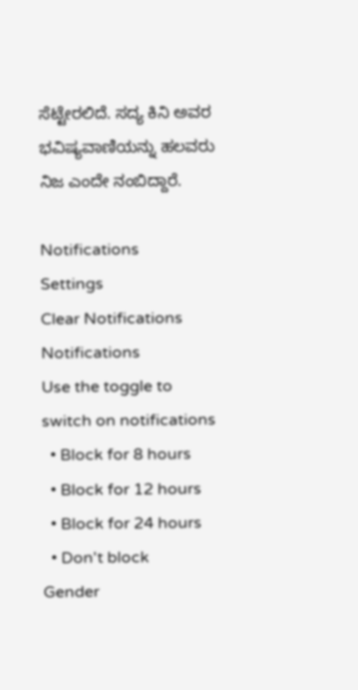ಸೆಟ್ಟೇರಲಿದೆ. ಸದ್ಯ ಕಿನಿ ಅವರ ಭವಿಷ್ಯವಾಣಿಯನ್ನು ಹಲವರು ನಿಜ ಎಂದೇ ನಂಬಿದ್ದಾರೆ.

Notifications
Settings
Clear Notifications
Notifications
Use the toggle to switch on notifications
  • Block for 8 hours
  • Block for 12 hours
  • Block for 24 hours
  • Don't block
Gender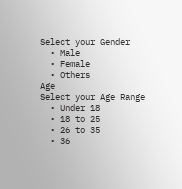Select your Gender
  • Male
  • Female
  • Others
Age
Select your Age Range
  • Under 18
  • 18 to 25
  • 26 to 35
  • 36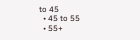to 45
  • 45 to 55
  • 55+